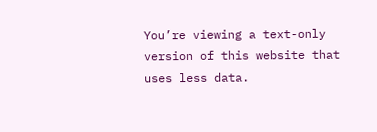You’re viewing a text-only version of this website that uses less data.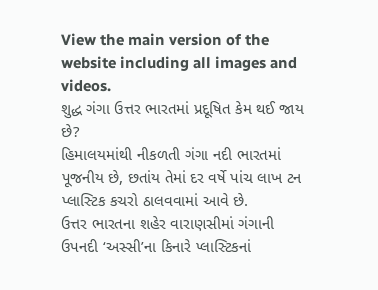View the main version of the website including all images and videos.
શુદ્ધ ગંગા ઉત્તર ભારતમાં પ્રદૂષિત કેમ થઈ જાય છે?
હિમાલયમાંથી નીકળતી ગંગા નદી ભારતમાં પૂજનીય છે, છતાંય તેમાં દર વર્ષે પાંચ લાખ ટન પ્લાસ્ટિક કચરો ઠાલવવામાં આવે છે.
ઉત્તર ભારતના શહેર વારાણસીમાં ગંગાની ઉપનદી ‘અસ્સી’ના કિનારે પ્લાસ્ટિકનાં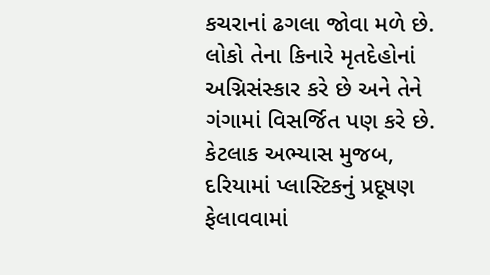કચરાનાં ઢગલા જોવા મળે છે.
લોકો તેના કિનારે મૃતદેહોનાં અગ્નિસંસ્કાર કરે છે અને તેને ગંગામાં વિસર્જિત પણ કરે છે.
કેટલાક અભ્યાસ મુજબ, દરિયામાં પ્લાસ્ટિકનું પ્રદૂષણ ફેલાવવામાં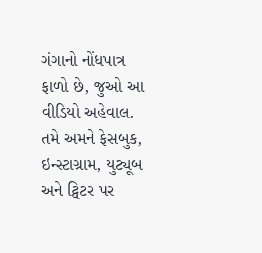ગંગાનો નોંધપાત્ર ફાળો છે, જુઓ આ વીડિયો અહેવાલ.
તમે અમને ફેસબુક, ઇન્સ્ટાગ્રામ, યુટ્યૂબ અને ટ્વિટર પર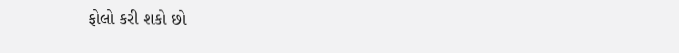ફોલો કરી શકો છો